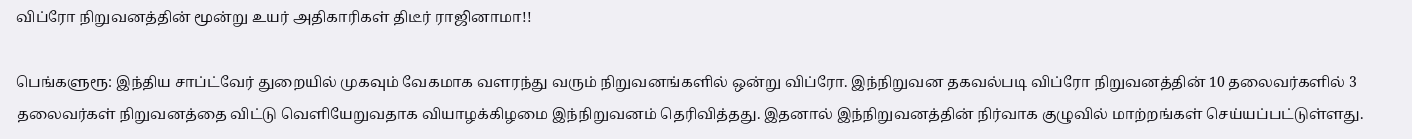விப்ரோ நிறுவனத்தின் மூன்று உயர் அதிகாரிகள் திடீர் ராஜினாமா!!

பெங்களுரூ: இந்திய சாப்ட்வேர் துறையில் முகவும் வேகமாக வளரந்து வரும் நிறுவனங்களில் ஒன்று விப்ரோ. இந்நிறுவன தகவல்படி விப்ரோ நிறுவனத்தின் 10 தலைவர்களில் 3 தலைவர்கள் நிறுவனத்தை விட்டு வெளியேறுவதாக வியாழக்கிழமை இந்நிறுவனம் தெரிவித்தது. இதனால் இந்நிறுவனத்தின் நிர்வாக குழுவில் மாற்றங்கள் செய்யப்பட்டுள்ளது.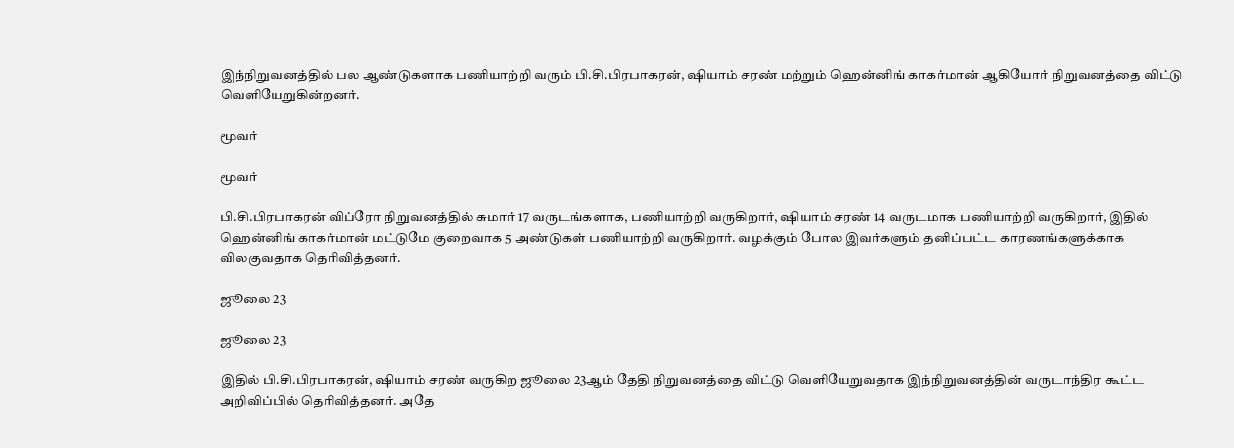இந்நிறுவனத்தில் பல ஆண்டுகளாக பணியாற்றி வரும் பி.சி.பிரபாகரன், ஷியாம் சரண் மற்றும் ஹென்னிங் காகர்மான் ஆகியோர் நிறுவனத்தை விட்டு வெளியேறுகின்றனர்.

மூவர்

மூவர்

பி.சி.பிரபாகரன் விப்ரோ நிறுவனத்தில் சுமார் 17 வருடங்களாக, பணியாற்றி வருகிறார், ஷியாம் சரண் 14 வருடமாக பணியாற்றி வருகிறார், இதில் ஹென்னிங் காகர்மான் மட்டுமே குறைவாக 5 அண்டுகள் பணியாற்றி வருகிறார். வழக்கும் போல இவர்களும் தனிப்பட்ட காரணங்களுக்காக விலகுவதாக தெரிவித்தனர்.

ஜூலை 23

ஜூலை 23

இதில் பி.சி.பிரபாகரன், ஷியாம் சரண் வருகிற ஜூலை 23ஆம் தேதி நிறுவனத்தை விட்டு வெளியேறுவதாக இந்நிறுவனத்தின் வருடாந்திர கூட்ட அறிவிப்பில் தெரிவித்தனர். அதே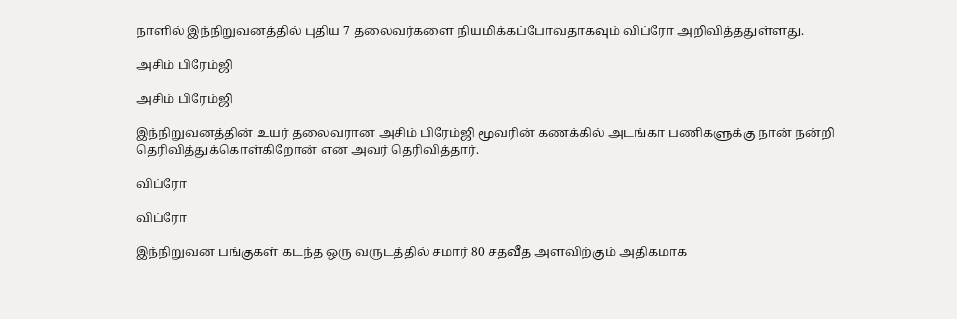நாளில் இந்நிறுவனத்தில் புதிய 7 தலைவர்களை நியமிக்கப்போவதாகவும் விப்ரோ அறிவித்ததுள்ளது.

அசிம் பிரேம்ஜி

அசிம் பிரேம்ஜி

இந்நிறுவனத்தின் உயர் தலைவரான அசிம் பிரேம்ஜி மூவரின் கணக்கில் அடங்கா பணிகளுக்கு நான் நன்றி தெரிவித்துக்கொள்கிறோன் என அவர் தெரிவித்தார்.

விப்ரோ

விப்ரோ

இந்நிறுவன பங்குகள் கடந்த ஒரு வருடத்தில் சமார் 80 சதவீத அளவிற்கும் அதிகமாக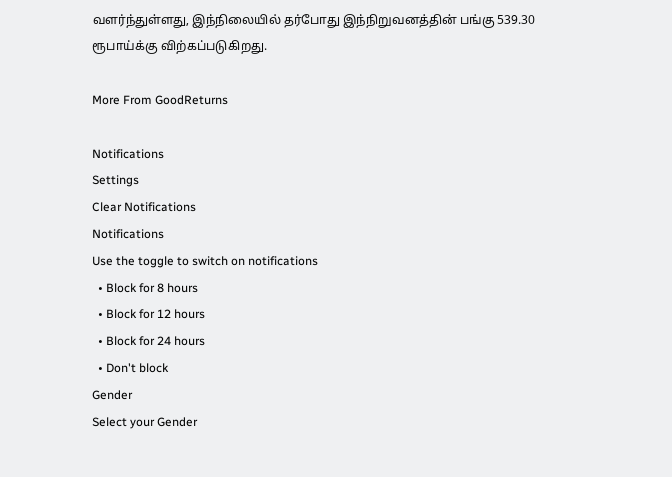வளர்ந்துள்ளது, இந்நிலையில் தர்போது இந்நிறுவனத்தின் பங்கு 539.30 ரூபாய்க்கு விற்கப்படுகிறது.

More From GoodReturns

Notifications
Settings
Clear Notifications
Notifications
Use the toggle to switch on notifications
  • Block for 8 hours
  • Block for 12 hours
  • Block for 24 hours
  • Don't block
Gender
Select your Gender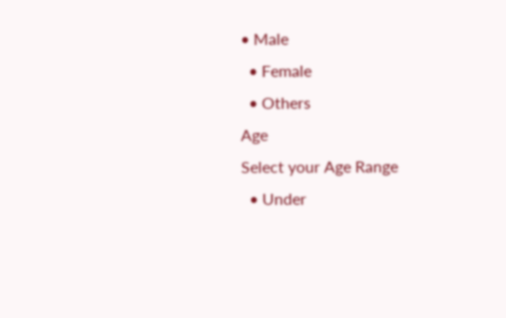• Male
  • Female
  • Others
Age
Select your Age Range
  • Under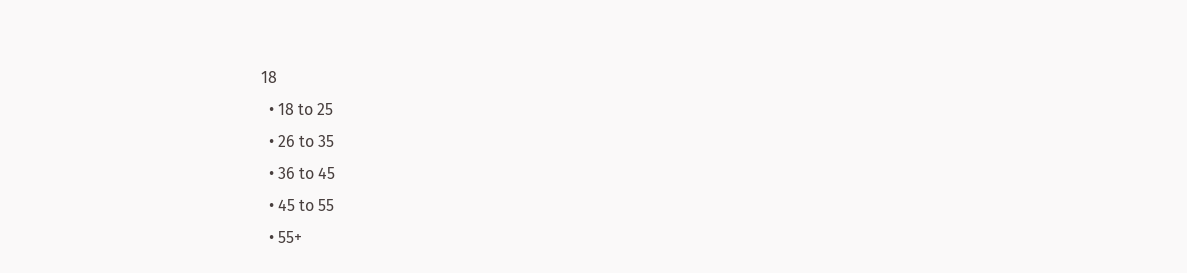18
  • 18 to 25
  • 26 to 35
  • 36 to 45
  • 45 to 55
  • 55+